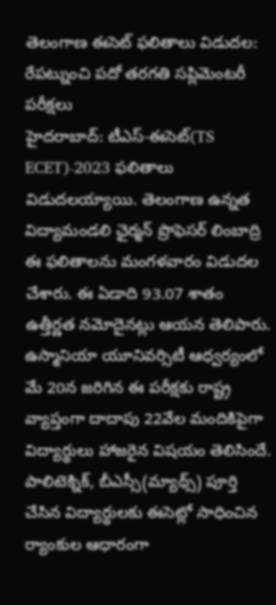తెలంగాణ ఈసెట్ ఫలితాలు విడుదల: రేపట్నుంచి పదో తరగతి సప్లిమెంటరీ పరీక్షలు
హైదరాబాద్: టీఎస్-ఈసెట్(TS ECET)-2023 ఫలితాలు విడుదలయ్యాయి. తెలంగాణ ఉన్నత విద్యామండలి ఛైర్మన్ ప్రొఫెసర్ లింబాద్రి ఈ ఫలితాలను మంగళవారం విడుదల చేశారు. ఈ ఏడాది 93.07 శాతం ఉత్తీర్ణత నమోదైనట్లు ఆయన తెలిపారు.
ఉస్మానియా యూనివర్సిటీ ఆధ్వర్యంలో మే 20న జరిగిన ఈ పరీక్షకు రాష్ట్ర వ్యాప్తంగా దాదాపు 22వేల మందికిపైగా విద్యార్థులు హాజరైన విషయం తెలిసిందే. పాలిటెక్నిక్, బీఎస్సీ(మ్యాథ్స్) పూర్తి చేసిన విద్యార్థులకు ఈసెట్లో సాధించిన ర్యాంకుల ఆధారంగా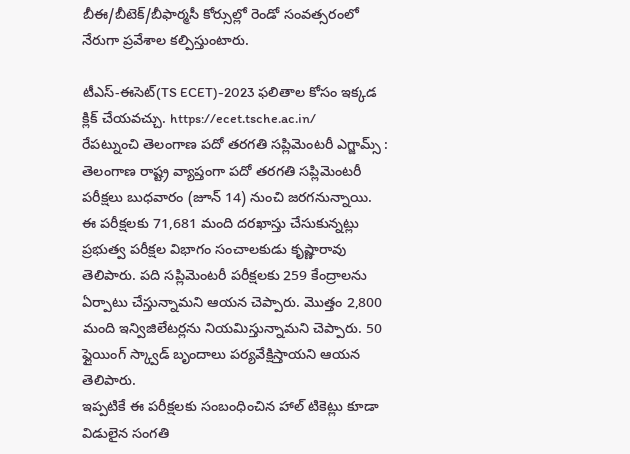బీఈ/బీటెక్/బీఫార్మసీ కోర్సుల్లో రెండో సంవత్సరంలో నేరుగా ప్రవేశాల కల్పిస్తుంటారు.

టీఎస్-ఈసెట్(TS ECET)-2023 ఫలితాల కోసం ఇక్కడ క్లిక్ చేయవచ్చు. https://ecet.tsche.ac.in/
రేపట్నుంచి తెలంగాణ పదో తరగతి సప్లిమెంటరీ ఎగ్జామ్స్ : తెలంగాణ రాష్ట్ర వ్యాప్తంగా పదో తరగతి సప్లిమెంటరీ పరీక్షలు బుధవారం (జూన్ 14) నుంచి జరగనున్నాయి. ఈ పరీక్షలకు 71,681 మంది దరఖాస్తు చేసుకున్నట్లు ప్రభుత్వ పరీక్షల విభాగం సంచాలకుడు కృష్ణారావు తెలిపారు. పది సప్లిమెంటరీ పరీక్షలకు 259 కేంద్రాలను ఏర్పాటు చేస్తున్నామని ఆయన చెప్పారు. మొత్తం 2,800 మంది ఇన్విజిలేటర్లను నియమిస్తున్నామని చెప్పారు. 50 ఫ్లైయింగ్ స్క్వాడ్ బృందాలు పర్యవేక్షిస్తాయని ఆయన తెలిపారు.
ఇప్పటికే ఈ పరీక్షలకు సంబంధించిన హాల్ టికెట్లు కూడా విడులైన సంగతి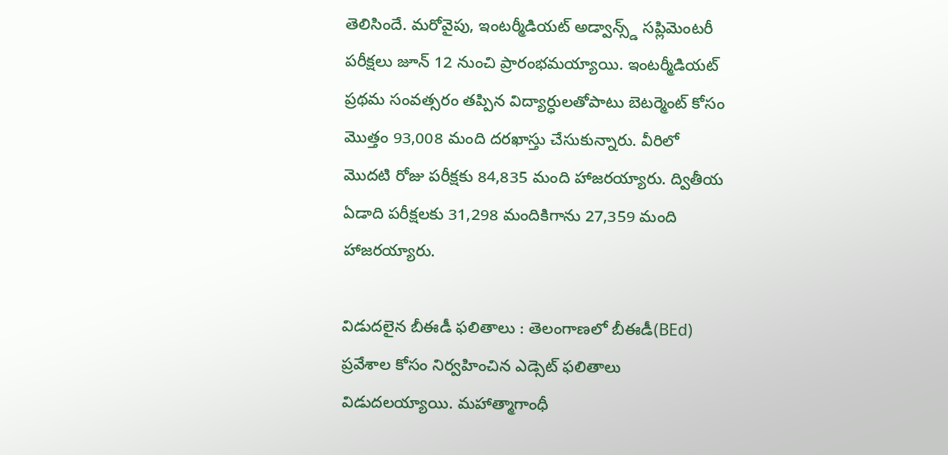తెలిసిందే. మరోవైపు, ఇంటర్మీడియట్ అడ్వాన్స్డ్ సప్లిమెంటరీ పరీక్షలు జూన్ 12 నుంచి ప్రారంభమయ్యాయి. ఇంటర్మీడియట్ ప్రథమ సంవత్సరం తప్పిన విద్యార్ధులతోపాటు బెటర్మెంట్ కోసం మొత్తం 93,008 మంది దరఖాస్తు చేసుకున్నారు. వీరిలో మొదటి రోజు పరీక్షకు 84,835 మంది హాజరయ్యారు. ద్వితీయ ఏడాది పరీక్షలకు 31,298 మందికిగాను 27,359 మంది హాజరయ్యారు.

విడుదలైన బీఈడీ ఫలితాలు : తెలంగాణలో బీఈడీ(BEd) ప్రవేశాల కోసం నిర్వహించిన ఎడ్సెట్ ఫలితాలు విడుదలయ్యాయి. మహాత్మాగాంధీ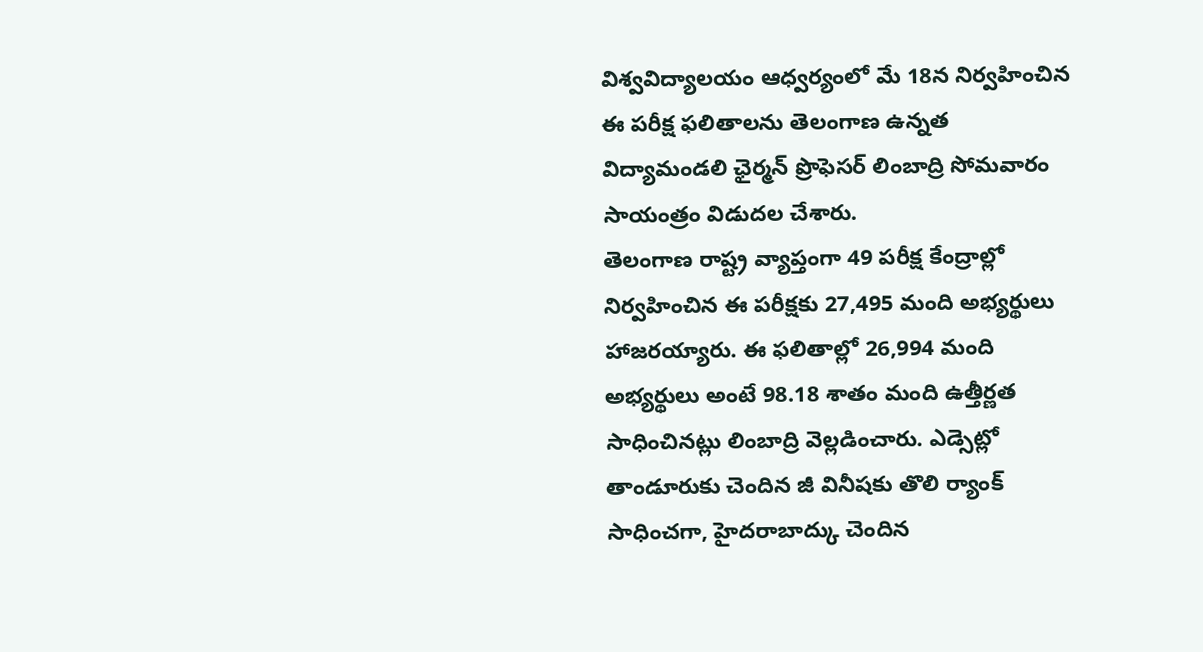విశ్వవిద్యాలయం ఆధ్వర్యంలో మే 18న నిర్వహించిన ఈ పరీక్ష ఫలితాలను తెలంగాణ ఉన్నత విద్యామండలి ఛైర్మన్ ప్రొఫెసర్ లింబాద్రి సోమవారం సాయంత్రం విడుదల చేశారు.
తెలంగాణ రాష్ట్ర వ్యాప్తంగా 49 పరీక్ష కేంద్రాల్లో నిర్వహించిన ఈ పరీక్షకు 27,495 మంది అభ్యర్థులు హాజరయ్యారు. ఈ ఫలితాల్లో 26,994 మంది అభ్యర్థులు అంటే 98.18 శాతం మంది ఉత్తీర్ణత సాధించినట్లు లింబాద్రి వెల్లడించారు. ఎడ్సెట్లో తాండూరుకు చెందిన జీ వినీషకు తొలి ర్యాంక్ సాధించగా, హైదరాబాద్కు చెందిన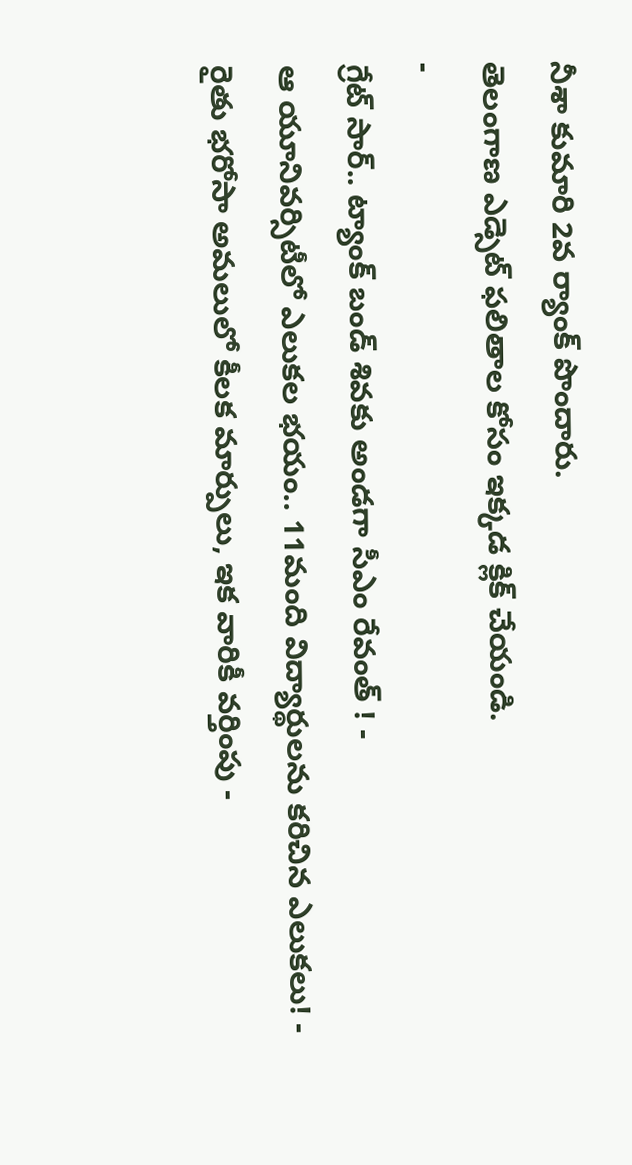నీశా కుమారి 2వ ర్యాంక్ పొందారు.
తెలంగాణ ఎడ్సెట్ ఫలితాల కోసం ఇక్కడ క్లిక్ చేయండి.
-
గ్రేట్ సార్.. ట్యాంక్ బండ్ శివకు అండగా సీఎం రేవంత్ ! -
ఆ యూనివర్సిటీలో ఎలుకల భయం.. 11మంది విద్యార్థులను కరిచిన ఎలుకలు! -
రైతు భరోసా అమలులో కీలక మార్పులు, ఇక వారికీ వర్తింపు -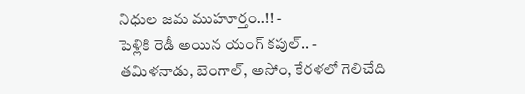నిధుల జమ ముహూర్తం..!! -
పెళ్లికి రెడీ అయిన యంగ్ కపుల్.. -
తమిళనాడు, బెంగాల్, అసోం, కేరళలో గెలిచేది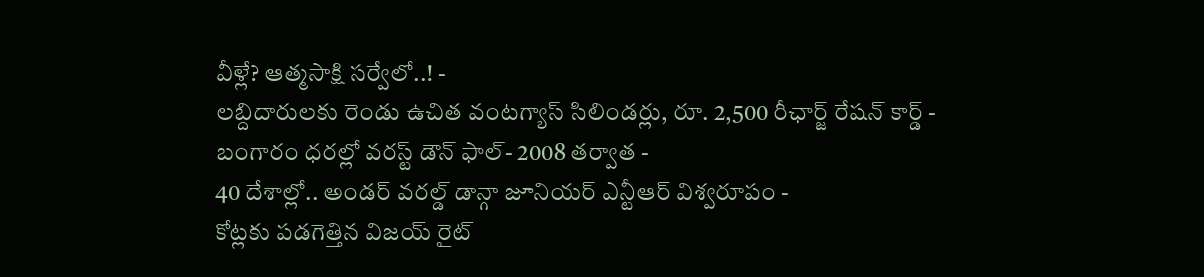వీళ్లే? ఆత్మసాక్షి సర్వేలో..! -
లబ్దిదారులకు రెండు ఉచిత వంటగ్యాస్ సిలిండర్లు, రూ. 2,500 రీఛార్జ్ రేషన్ కార్డ్ -
బంగారం ధరల్లో వరస్ట్ డౌన్ ఫాల్- 2008 తర్వాత -
40 దేశాల్లో.. అండర్ వరల్డ్ డాన్గా జూనియర్ ఎన్టీఆర్ విశ్వరూపం -
కోట్లకు పడగెత్తిన విజయ్ రైట్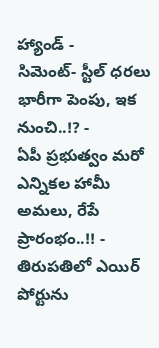హ్యాండ్ -
సిమెంట్- స్టీల్ ధరలు భారీగా పెంపు, ఇక నుంచి..!? -
ఏపీ ప్రభుత్వం మరో ఎన్నికల హామీ అమలు, రేపే ప్రారంభం..!! -
తిరుపతిలో ఎయిర్ పోర్టును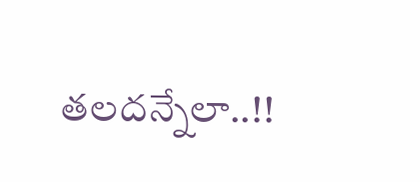తలదన్నేలా..!!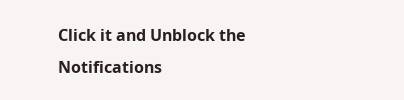Click it and Unblock the Notifications